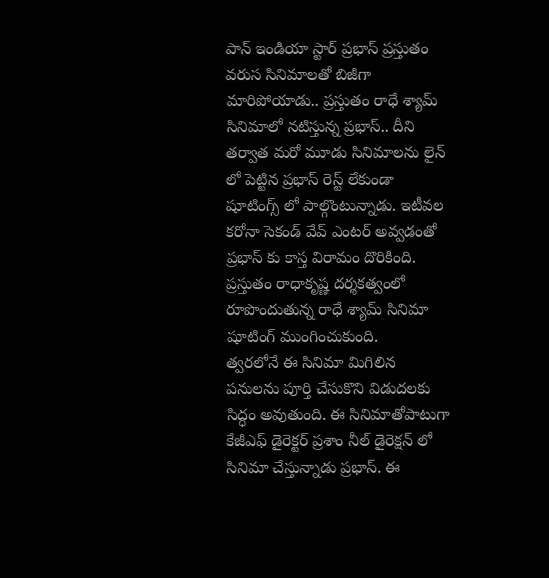పాన్ ఇండియా స్టార్ ప్రభాస్ ప్రస్తుతం వరుస సినిమాలతో బిజీగా మారిపోయాడు.. ప్రస్తుతం రాధే శ్యామ్ సినిమాలో నటిస్తున్న ప్రభాస్.. దీని తర్వాత మరో మూడు సినిమాలను లైన్ లో పెట్టిన ప్రభాస్ రెస్ట్ లేకుండా షూటింగ్స్ లో పాల్గొంటున్నాడు. ఇటీవల కరోనా సెకండ్ వేవ్ ఎంటర్ అవ్వడంతో ప్రభాస్ కు కాస్త విరామం దొరికింది. ప్రస్తుతం రాధాకృష్ణ దర్శకత్వంలో రూపొందుతున్న రాధే శ్యామ్ సినిమా షూటింగ్ ముంగించుకుంది.
త్వరలోనే ఈ సినిమా మిగిలిన పనులను పూర్తి చేసుకొని విడుదలకు సిద్ధం అవుతుంది. ఈ సినిమాతోపాటుగా కేజీఎఫ్ డైరెక్టర్ ప్రశాం నీల్ డైరెక్షన్ లో సినిమా చేస్తున్నాడు ప్రభాస్. ఈ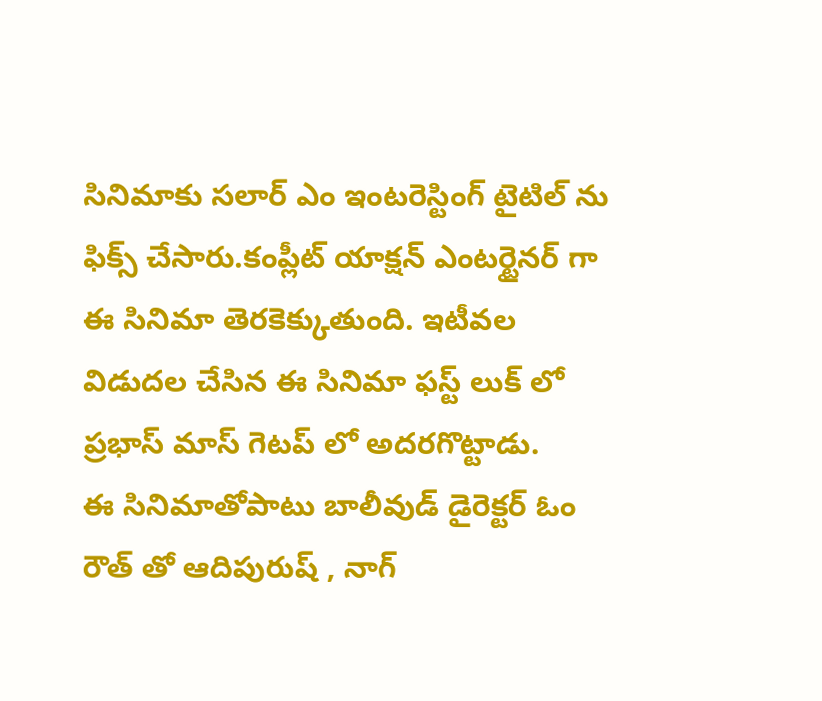సినిమాకు సలార్ ఎం ఇంటరెస్టింగ్ టైటిల్ ను ఫిక్స్ చేసారు.కంప్లీట్ యాక్షన్ ఎంటర్టైనర్ గా ఈ సినిమా తెరకెక్కుతుంది. ఇటీవల విడుదల చేసిన ఈ సినిమా ఫస్ట్ లుక్ లో ప్రభాస్ మాస్ గెటప్ లో అదరగొట్టాడు.
ఈ సినిమాతోపాటు బాలీవుడ్ డైరెక్టర్ ఓం రౌత్ తో ఆదిపురుష్ , నాగ్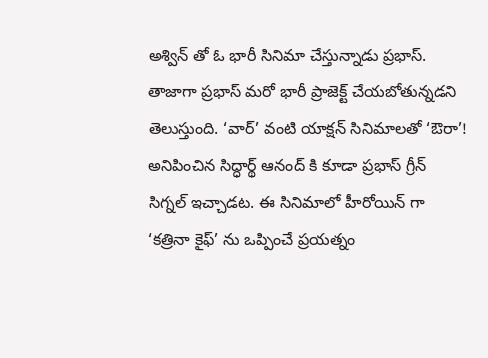అశ్విన్ తో ఓ భారీ సినిమా చేస్తున్నాడు ప్రభాస్. తాజాగా ప్రభాస్ మరో భారీ ప్రాజెక్ట్ చేయబోతున్నడని తెలుస్తుంది. ‘వార్’ వంటి యాక్షన్ సినిమాలతో ‘ఔరా’! అనిపించిన సిద్ధార్థ్ ఆనంద్ కి కూడా ప్రభాస్ గ్రీన్ సిగ్నల్ ఇచ్చాడట. ఈ సినిమాలో హీరోయిన్ గా ‘కత్రినా కైఫ్’ ను ఒప్పించే ప్రయత్నం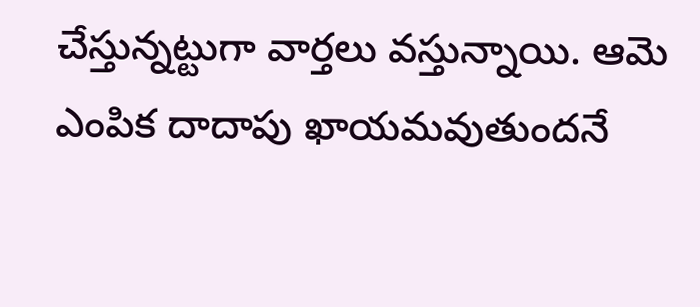చేస్తున్నట్టుగా వార్తలు వస్తున్నాయి. ఆమె ఎంపిక దాదాపు ఖాయమవుతుందనే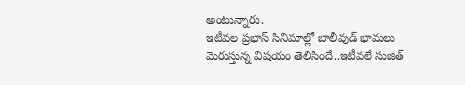అంటున్నారు.
ఇటీవల ప్రభాస్ సినిమాల్లో బాలీవుడ్ భామలు మెరుస్తున్న విషయం తెలిసిందే..ఇటీవలే సుజిత్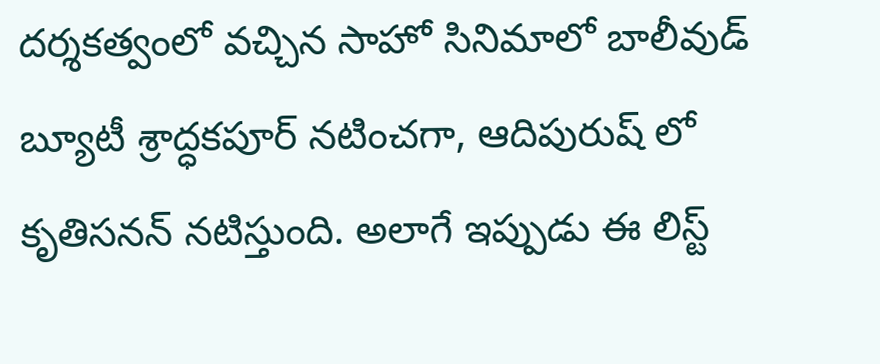దర్శకత్వంలో వచ్చిన సాహో సినిమాలో బాలీవుడ్ బ్యూటీ శ్రాద్ధకపూర్ నటించగా, ఆదిపురుష్ లో కృతిసనన్ నటిస్తుంది. అలాగే ఇప్పుడు ఈ లిస్ట్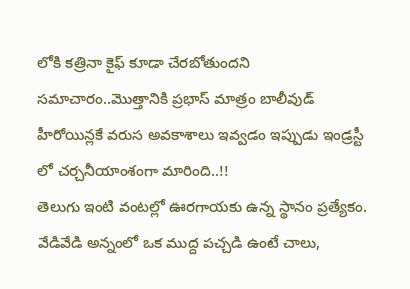లోకి కత్రినా కైఫ్ కూడా చేరబోతుందని సమాచారం..మొత్తానికి ప్రభాస్ మాత్రం బాలీవుడ్ హీరోయిన్లకే వరుస అవకాశాలు ఇవ్వడం ఇప్పుడు ఇండ్రస్టీ లో చర్చనీయాంశంగా మారింది..!!
తెలుగు ఇంటి వంటల్లో ఊరగాయకు ఉన్న స్థానం ప్రత్యేకం. వేడివేడి అన్నంలో ఒక ముద్ద పచ్చడి ఉంటే చాలు,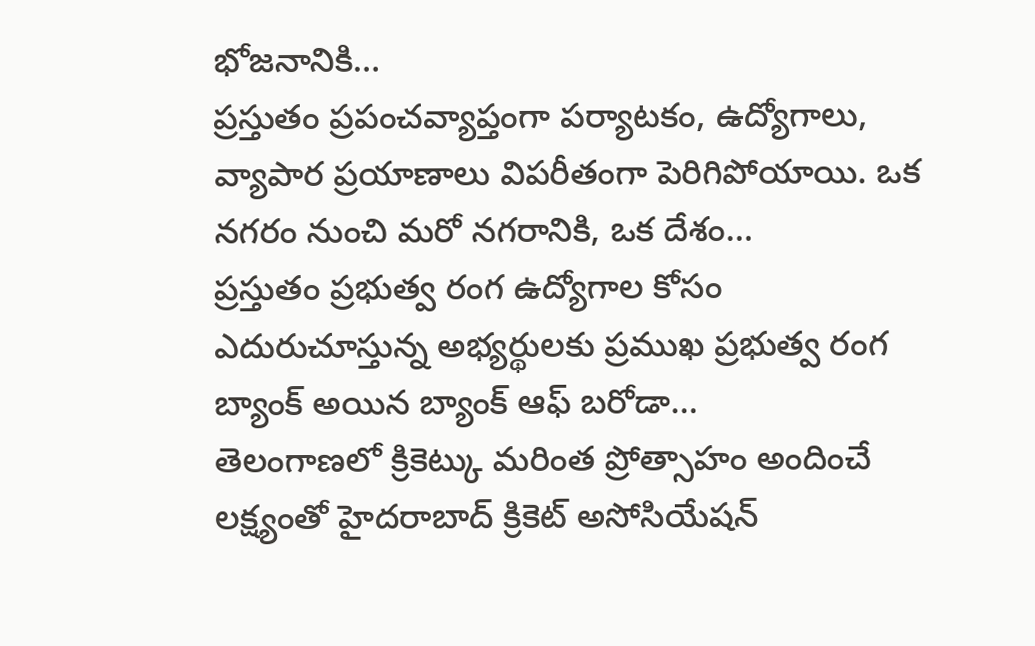భోజనానికి…
ప్రస్తుతం ప్రపంచవ్యాప్తంగా పర్యాటకం, ఉద్యోగాలు, వ్యాపార ప్రయాణాలు విపరీతంగా పెరిగిపోయాయి. ఒక నగరం నుంచి మరో నగరానికి, ఒక దేశం…
ప్రస్తుతం ప్రభుత్వ రంగ ఉద్యోగాల కోసం ఎదురుచూస్తున్న అభ్యర్థులకు ప్రముఖ ప్రభుత్వ రంగ బ్యాంక్ అయిన బ్యాంక్ ఆఫ్ బరోడా…
తెలంగాణలో క్రికెట్కు మరింత ప్రోత్సాహం అందించే లక్ష్యంతో హైదరాబాద్ క్రికెట్ అసోసియేషన్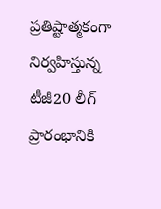ప్రతిష్టాత్మకంగా నిర్వహిస్తున్న టీజీ20 లీగ్ ప్రారంభానికి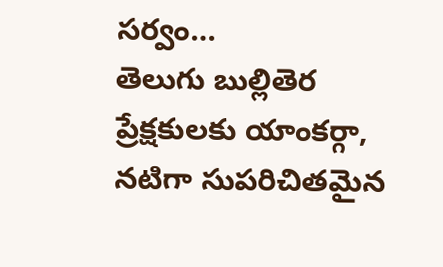సర్వం…
తెలుగు బుల్లితెర ప్రేక్షకులకు యాంకర్గా, నటిగా సుపరిచితమైన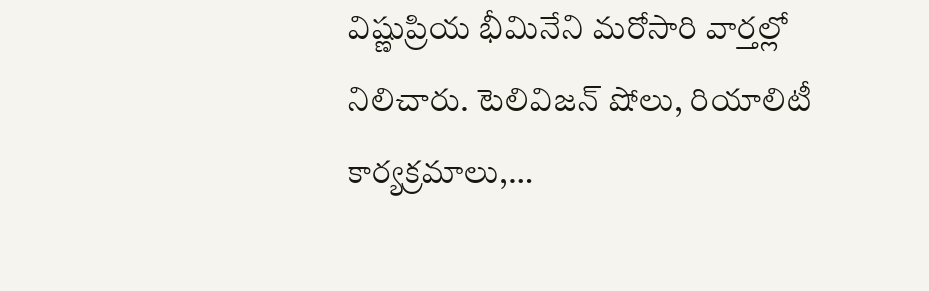విష్ణుప్రియ భీమినేని మరోసారి వార్తల్లో నిలిచారు. టెలివిజన్ షోలు, రియాలిటీ కార్యక్రమాలు,…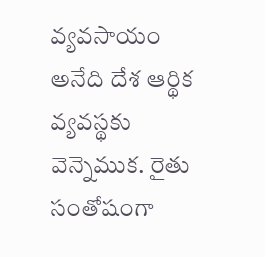వ్యవసాయం అనేది దేశ ఆర్థిక వ్యవస్థకు వెన్నెముక. రైతు సంతోషంగా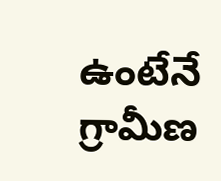ఉంటేనే గ్రామీణ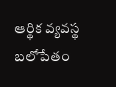ఆర్థిక వ్యవస్థ బలోపేతం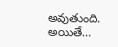అవుతుంది. అయితే…